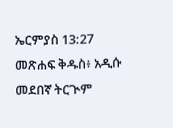ኤርምያስ 13:27 መጽሐፍ ቅዱስ፥ አዲሱ መደበኛ ትርጒም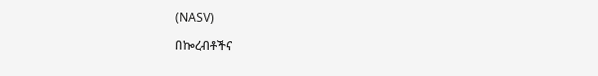(NASV)

በኰረብቶችና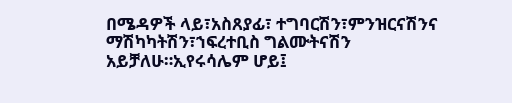በሜዳዎች ላይ፣አስጸያፊ፣ ተግባርሽን፣ምንዝርናሽንና ማሽካካትሽን፣ኀፍረተቢስ ግልሙትናሽን አይቻለሁ።ኢየሩሳሌም ሆይ፤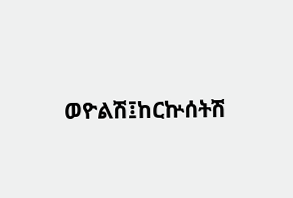ወዮልሽ፤ከርኵሰትሽ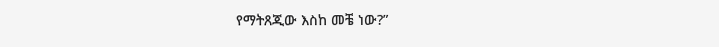የማትጸጂው እስከ መቼ ነው?”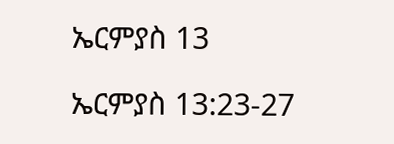ኤርምያስ 13

ኤርምያስ 13:23-27